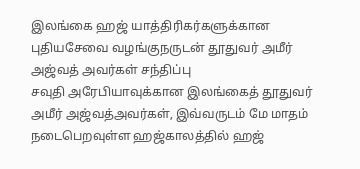இலங்கை ஹஜ் யாத்திரிகர்களுக்கான புதியசேவை வழங்குநருடன் தூதுவர் அமீர் அஜ்வத் அவர்கள் சந்திப்பு
சவுதி அரேபியாவுக்கான இலங்கைத் தூதுவர் அமீர் அஜ்வத்அவர்கள், இவ்வருடம் மே மாதம் நடைபெறவுள்ள ஹஜ்காலத்தில் ஹஜ்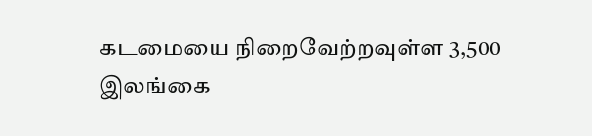கடமையை நிறைவேற்றவுள்ள 3,500 இலங்கை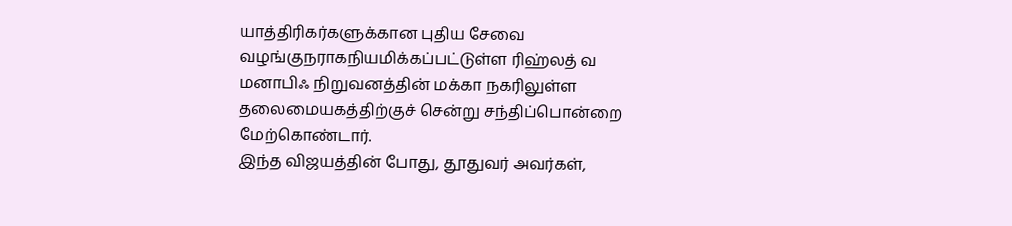யாத்திரிகர்களுக்கான புதிய சேவை வழங்குநராகநியமிக்கப்பட்டுள்ள ரிஹ்லத் வ மனாபிஃ நிறுவனத்தின் மக்கா நகரிலுள்ள தலைமையகத்திற்குச் சென்று சந்திப்பொன்றை மேற்கொண்டார்.
இந்த விஜயத்தின் போது, தூதுவர் அவர்கள்,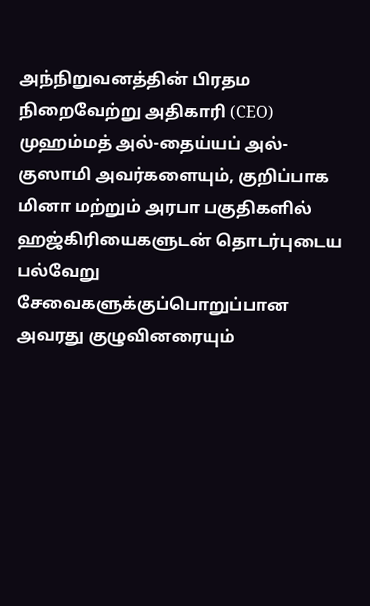அந்நிறுவனத்தின் பிரதம நிறைவேற்று அதிகாரி (CEO) முஹம்மத் அல்-தைய்யப் அல்-குஸாமி அவர்களையும், குறிப்பாக மினா மற்றும் அரபா பகுதிகளில் ஹஜ்கிரியைகளுடன் தொடர்புடைய பல்வேறு சேவைகளுக்குப்பொறுப்பான அவரது குழுவினரையும்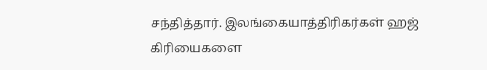சந்தித்தார். இலங்கையாத்திரிகர்கள் ஹஜ் கிரியைகளை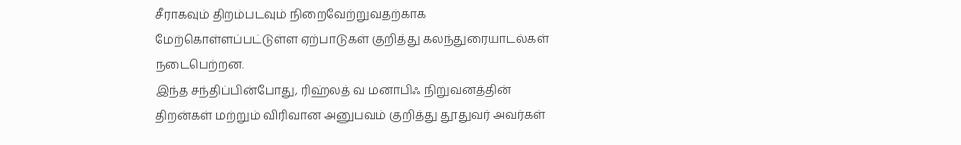சீராகவும் திறம்படவும் நிறைவேற்றுவதற்காக மேற்கொள்ளப்பட்டுள்ள ஏற்பாடுகள் குறித்து கலந்துரையாடல்கள் நடைபெற்றன.
இந்த சந்திப்பின்போது, ரிஹ்லத் வ மனாபிஃ நிறுவனத்தின் திறன்கள் மற்றும் விரிவான அனுபவம் குறித்து தூதுவர் அவர்கள்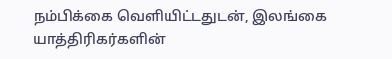நம்பிக்கை வெளியிட்டதுடன், இலங்கை யாத்திரிகர்களின்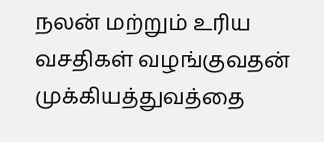நலன் மற்றும் உரிய வசதிகள் வழங்குவதன் முக்கியத்துவத்தை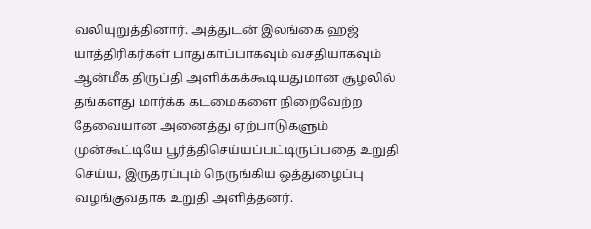வலியுறுத்தினார். அத்துடன் இலங்கை ஹஜ் யாத்திரிகர்கள் பாதுகாப்பாகவும் வசதியாகவும் ஆன்மீக திருப்தி அளிக்கக்கூடியதுமான சூழலில் தங்களது மார்க்க கடமைகளை நிறைவேற்ற தேவையான அனைத்து ஏற்பாடுகளும் முன்கூட்டியே பூர்த்திசெய்யப்பட்டிருப்பதை உறுதி செய்ய, இருதரப்பும் நெருங்கிய ஒத்துழைப்பு வழங்குவதாக உறுதி அளித்தனர்.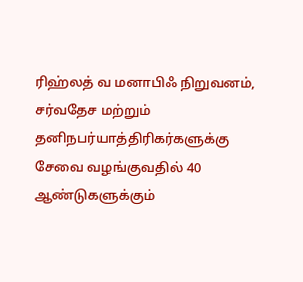ரிஹ்லத் வ மனாபிஃ நிறுவனம், சர்வதேச மற்றும் தனிநபர்யாத்திரிகர்களுக்கு சேவை வழங்குவதில் 40 ஆண்டுகளுக்கும்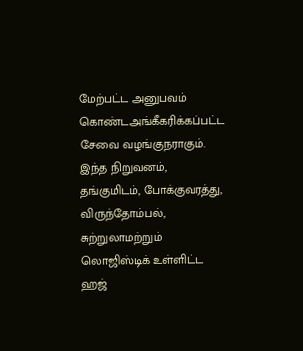மேற்பட்ட அனுபவம் கொண்டஅங்கீகரிக்கப்பட்ட சேவை வழங்குநராகும். இந்த நிறுவனம், தங்குமிடம், போக்குவரத்து, விருந்தோம்பல், சுற்றுலாமற்றும் லொஜிஸ்டிக் உள்ளிட்ட ஹஜ்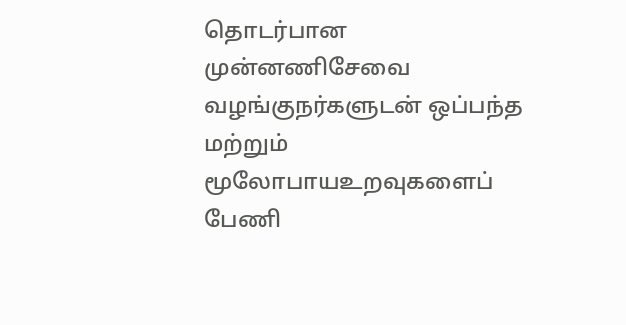தொடர்பான முன்னணிசேவை வழங்குநர்களுடன் ஒப்பந்த மற்றும் மூலோபாயஉறவுகளைப் பேணி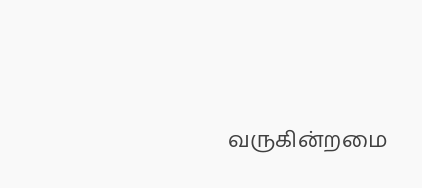வருகின்றமை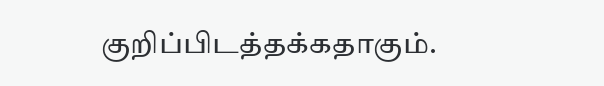குறிப்பிடத்தக்கதாகும்.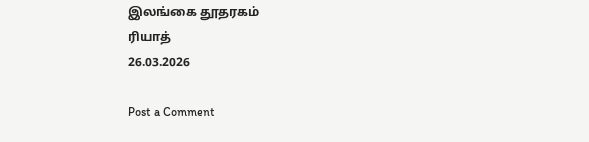இலங்கை தூதரகம்
ரியாத்
26.03.2026

Post a Comment